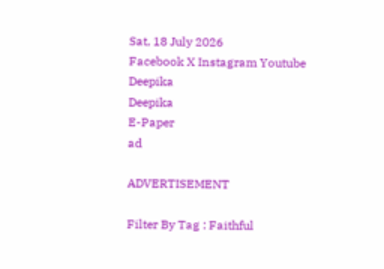Sat, 18 July 2026
Facebook X Instagram Youtube
Deepika
Deepika
E-Paper
ad

ADVERTISEMENT

Filter By Tag : Faithful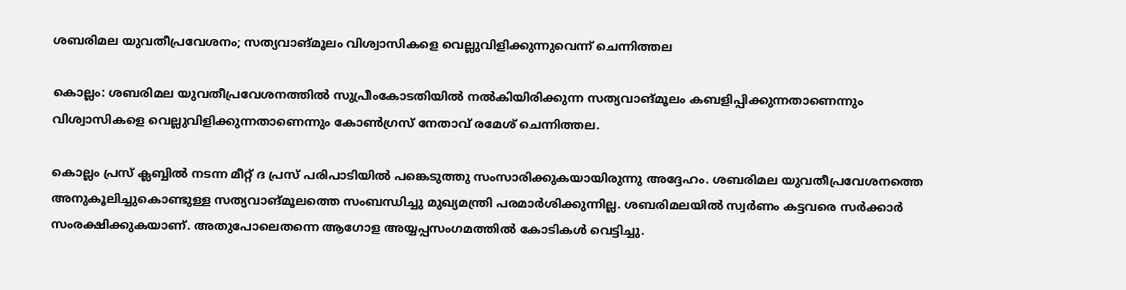ശബരിമല യുവതീപ്രവേശനം; സത്യവാങ്മൂലം വിശ്വാസികളെ വെല്ലുവിളിക്കുന്നുവെന്ന് ചെന്നിത്തല

കൊല്ലം: ശബരിമല യുവതീപ്രവേശനത്തിൽ സുപ്രീംകോടതിയിൽ നൽകിയിരിക്കുന്ന സത്യവാങ്മൂലം കബളിപ്പിക്കുന്നതാണെന്നും വിശ്വാസികളെ വെല്ലുവിളിക്കുന്നതാണെന്നും കോൺഗ്രസ് നേതാവ് രമേശ് ചെന്നിത്തല.

കൊല്ലം പ്രസ് ക്ലബ്ബിൽ നടന്ന മീറ്റ് ദ പ്രസ് പരിപാടിയിൽ പങ്കെടുത്തു സംസാരിക്കുകയായിരുന്നു അദ്ദേഹം. ശബരിമല യുവതീപ്രവേശനത്തെ അനുകൂലിച്ചുകൊണ്ടുള്ള സത്യവാങ്മൂലത്തെ സംബന്ധിച്ചു മുഖ്യമന്ത്രി പരമാർശിക്കുന്നില്ല. ശബരിമലയിൽ സ്വർണം കട്ടവരെ സർക്കാർ സംരക്ഷിക്കുകയാണ്. അതുപോലെതന്നെ ആഗോള അയ്യപ്പസംഗമത്തിൽ കോടികൾ വെട്ടിച്ചു.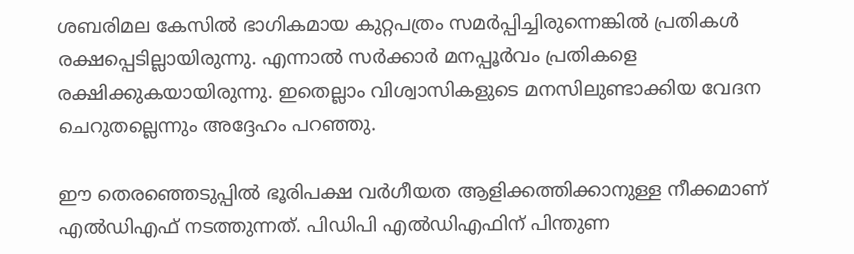ശബരിമല കേസിൽ ഭാഗികമായ കുറ്റപത്രം സമർപ്പിച്ചിരുന്നെങ്കിൽ പ്രതികൾ രക്ഷപ്പെടില്ലായിരുന്നു. എന്നാൽ സർക്കാർ മനപ്പൂർവം പ്രതികളെ രക്ഷിക്കുകയായിരുന്നു. ഇതെല്ലാം വിശ്വാസികളുടെ മനസിലുണ്ടാക്കിയ വേദന ചെറുതല്ലെന്നും അദ്ദേഹം പറഞ്ഞു.

ഈ തെരഞ്ഞെടുപ്പിൽ ഭൂരിപക്ഷ വർഗീയത ആളിക്കത്തിക്കാനുള്ള നീക്കമാണ് എൽഡിഎഫ് ന‌‌ടത്തുന്നത്. പിഡിപി എൽഡിഎഫിന് പിന്തുണ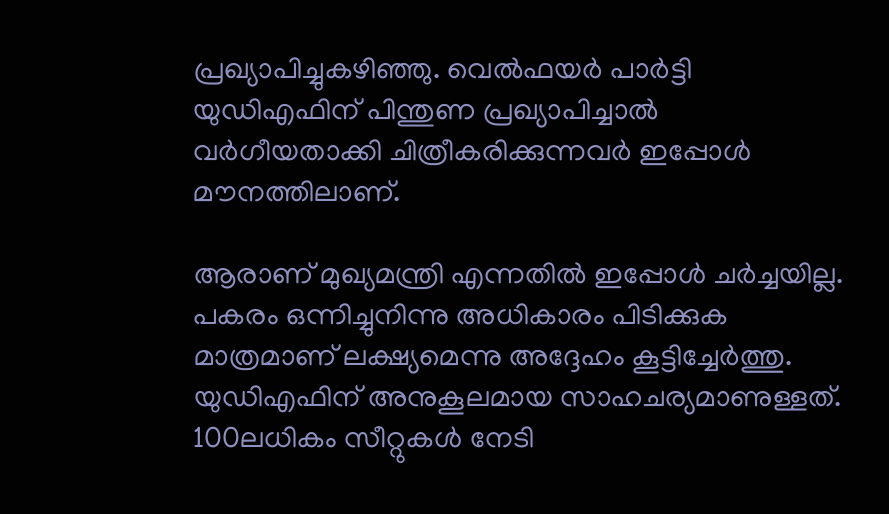പ്രഖ്യാപിച്ചുകഴിഞ്ഞു. വെൽഫയർ പാർട്ടി യുഡിഎഫിന് പിന്തുണ പ്രഖ്യാപിച്ചാൽ വർഗീയതാക്കി ചിത്രീകരിക്കുന്നവർ ഇപ്പോൾ മൗനത്തിലാണ്.

ആരാണ് മുഖ്യമന്ത്രി എന്നതിൽ ഇപ്പോൾ ചർച്ചയില്ല. പകരം ഒന്നിച്ചുനിന്നു അധികാരം പിടിക്കുക മാത്രമാണ് ലക്ഷ്യമെന്നു അദ്ദേഹം കൂട്ടിച്ചേർത്തു. യുഡിഎഫിന് അനുകൂലമായ സാഹചര്യമാണുള്ളത്. 100ലധികം സീറ്റുകൾ നേടി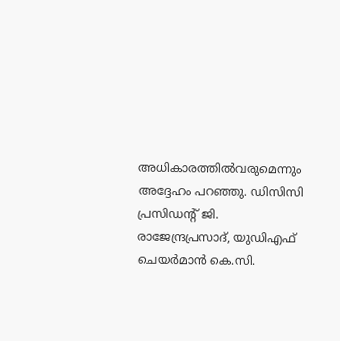അധികാരത്തിൽവരുമെന്നും അദ്ദേഹം പറഞ്ഞു. ഡിസിസി പ്രസിഡന്‍റ് ജി. രാജേന്ദ്രപ്രസാദ്, യുഡിഎഫ് ചെയർമാൻ കെ.സി.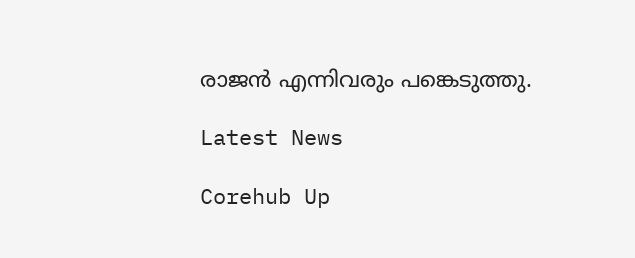രാജൻ എന്നിവരും പങ്കെട‌ുത്തു.

Latest News

Corehub Up